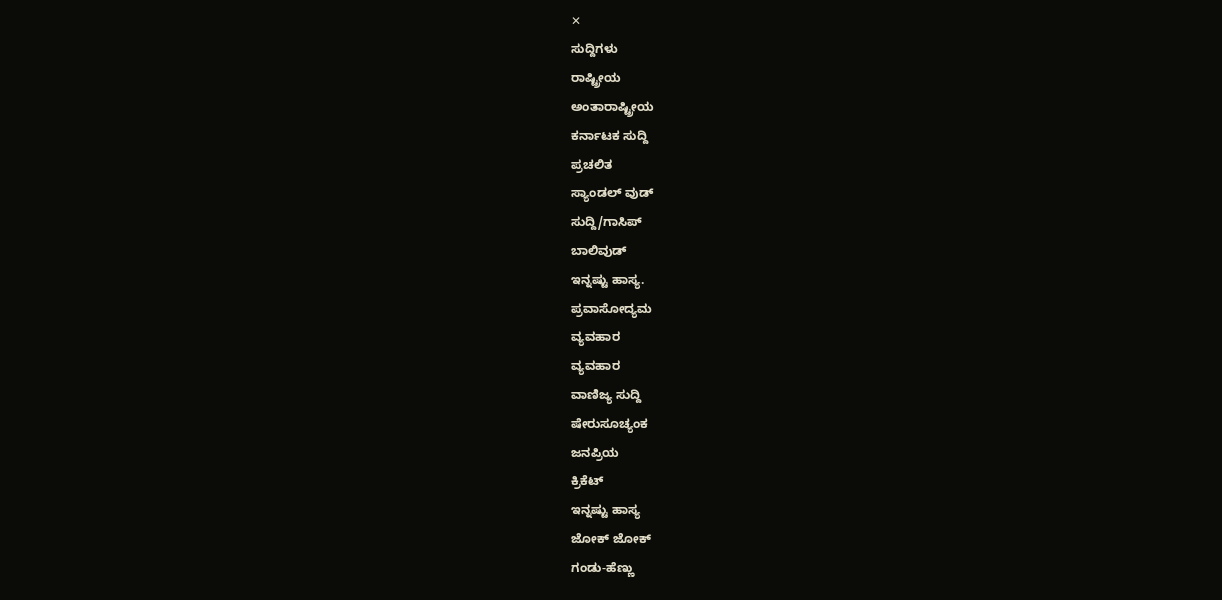✕
ಸುದ್ದಿಗಳು
ರಾಷ್ಟ್ರೀಯ
ಅಂತಾರಾಷ್ಟ್ರೀಯ
ಕರ್ನಾಟಕ ಸುದ್ದಿ
ಪ್ರಚಲಿತ
ಸ್ಯಾಂಡಲ್ ವುಡ್
ಸುದ್ದಿ/ಗಾಸಿಪ್
ಬಾಲಿವುಡ್
ಇನ್ನಷ್ಟು ಹಾಸ್ಯ.
ಪ್ರವಾಸೋದ್ಯಮ
ವ್ಯವಹಾರ
ವ್ಯವಹಾರ
ವಾಣಿಜ್ಯ ಸುದ್ದಿ
ಷೇರುಸೂಚ್ಯಂಕ
ಜನಪ್ರಿಯ
ಕ್ರಿಕೆಟ್
ಇನ್ನಷ್ಟು ಹಾಸ್ಯ
ಜೋಕ್ ಜೋಕ್
ಗಂಡು-ಹೆಣ್ಣು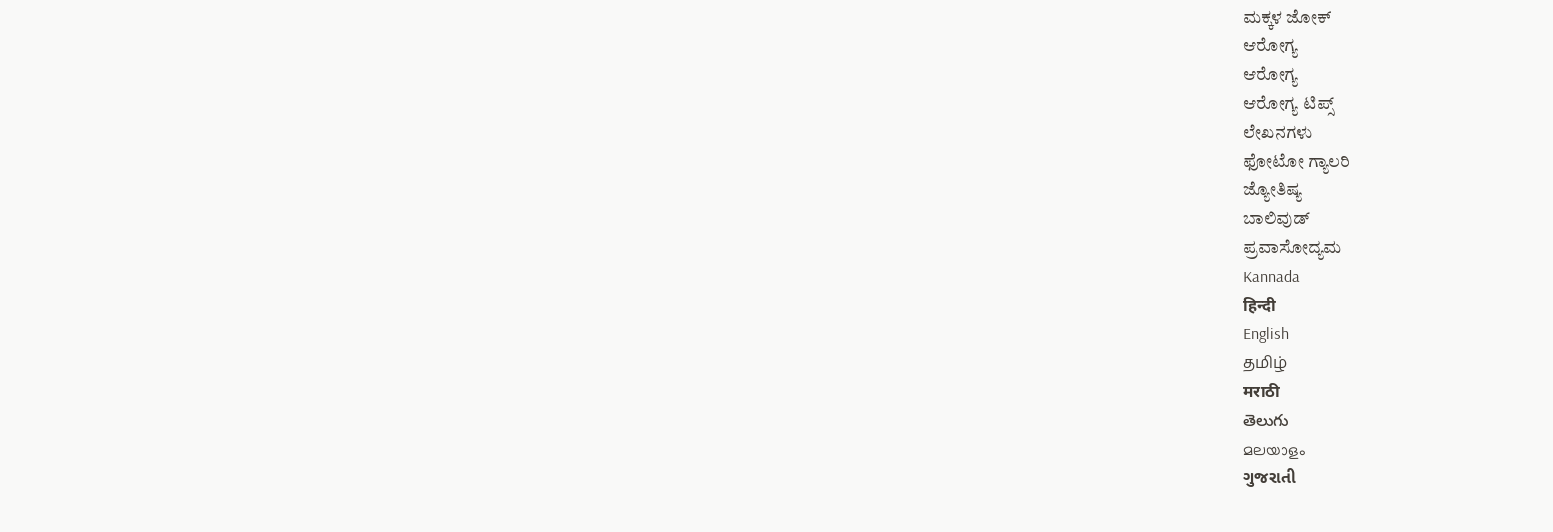ಮಕ್ಕಳ ಜೋಕ್
ಆರೋಗ್ಯ
ಆರೋಗ್ಯ
ಆರೋಗ್ಯ ಟಿಪ್ಸ್
ಲೇಖನಗಳು
ಫೋಟೋ ಗ್ಯಾಲರಿ
ಜ್ಯೋತಿಷ್ಯ
ಬಾಲಿವುಡ್
ಪ್ರವಾಸೋದ್ಯಮ
Kannada
हिन्दी
English
தமிழ்
मराठी
తెలుగు
മലയാളം
ગુજરાતી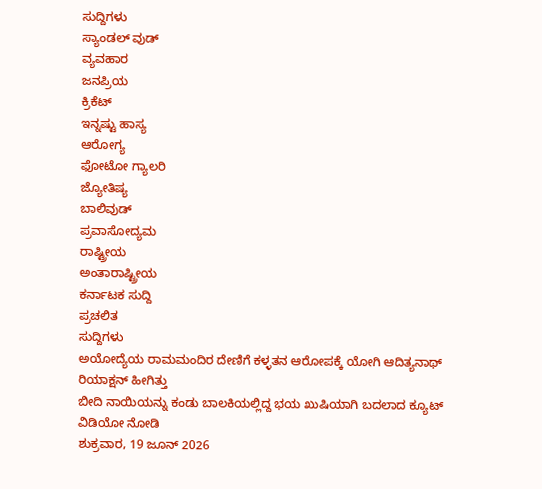ಸುದ್ದಿಗಳು
ಸ್ಯಾಂಡಲ್ ವುಡ್
ವ್ಯವಹಾರ
ಜನಪ್ರಿಯ
ಕ್ರಿಕೆಟ್
ಇನ್ನಷ್ಟು ಹಾಸ್ಯ
ಆರೋಗ್ಯ
ಫೋಟೋ ಗ್ಯಾಲರಿ
ಜ್ಯೋತಿಷ್ಯ
ಬಾಲಿವುಡ್
ಪ್ರವಾಸೋದ್ಯಮ
ರಾಷ್ಟ್ರೀಯ
ಅಂತಾರಾಷ್ಟ್ರೀಯ
ಕರ್ನಾಟಕ ಸುದ್ದಿ
ಪ್ರಚಲಿತ
ಸುದ್ದಿಗಳು
ಅಯೋದ್ಯೆಯ ರಾಮಮಂದಿರ ದೇಣಿಗೆ ಕಳ್ಳತನ ಆರೋಪಕ್ಕೆ ಯೋಗಿ ಆದಿತ್ಯನಾಥ್ ರಿಯಾಕ್ಷನ್ ಹೀಗಿತ್ತು
ಬೀದಿ ನಾಯಿಯನ್ನು ಕಂಡು ಬಾಲಕಿಯಲ್ಲಿದ್ದ ಭಯ ಖುಷಿಯಾಗಿ ಬದಲಾದ ಕ್ಯೂಟ್ ವಿಡಿಯೋ ನೋಡಿ
ಶುಕ್ರವಾರ, 19 ಜೂನ್ 2026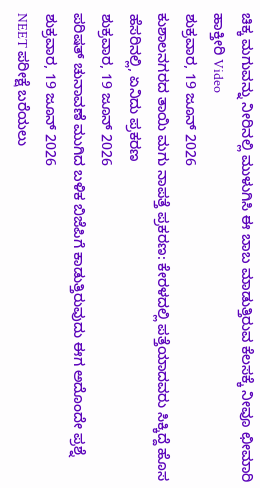ಚಿಕ್ಕ ಮಗುವನ್ನು ನೀರಿನಲ್ಲಿ ಮುಳುಗಿಸಿ ಈ ಬಾಬ ಮಾಡುತ್ತಿರುವ ಕೆಲಸಕ್ಕೆ ನೀವೂ ಛೀಮಾರಿ ಹಾಕ್ತೀರಿ Video
ಶುಕ್ರವಾರ, 19 ಜೂನ್ 2026
ಕುಶಾಲನಗರದ ತಾಯಿ ಮಗು ನಾಪತ್ತೆ ಪ್ರಕರಣ: ಕೇರಳದಲ್ಲಿ ಪತ್ತೆಯಾದವರು ಸಿಕ್ಕಿದ್ದೆ ಹೊಸ ಹೆಸರಿನಲ್ಲಿ, ಏನಿದು ಪ್ರಕರಣ
ಶುಕ್ರವಾರ, 19 ಜೂನ್ 2026
ಪರಿಷತ್ ಚುನಾವಣೆ ಮುಗಿದ ಬಳಿಕ ಬಿಜೆಪಿಗೆ ಕಾಡುತ್ತಿರುವುದು ಈಗ ಅದೊಂದೇ ಪ್ರಶ್ನೆ
ಶುಕ್ರವಾರ, 19 ಜೂನ್ 2026
NEET ಪರೀಕ್ಷೆ ಬರೆಯಲು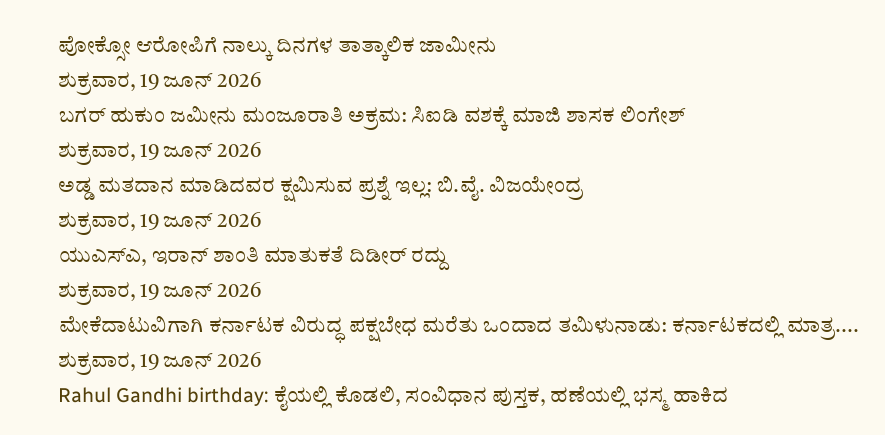ಪೋಕ್ಸೋ ಆರೋಪಿಗೆ ನಾಲ್ಕು ದಿನಗಳ ತಾತ್ಕಾಲಿಕ ಜಾಮೀನು
ಶುಕ್ರವಾರ, 19 ಜೂನ್ 2026
ಬಗರ್ ಹುಕುಂ ಜಮೀನು ಮಂಜೂರಾತಿ ಅಕ್ರಮ: ಸಿಐಡಿ ವಶಕ್ಕೆ ಮಾಜಿ ಶಾಸಕ ಲಿಂಗೇಶ್
ಶುಕ್ರವಾರ, 19 ಜೂನ್ 2026
ಅಡ್ಡ ಮತದಾನ ಮಾಡಿದವರ ಕ್ಷಮಿಸುವ ಪ್ರಶ್ನೆ ಇಲ್ಲ: ಬಿ.ವೈ. ವಿಜಯೇಂದ್ರ
ಶುಕ್ರವಾರ, 19 ಜೂನ್ 2026
ಯುಎಸ್ಎ, ಇರಾನ್ ಶಾಂತಿ ಮಾತುಕತೆ ದಿಡೀರ್ ರದ್ದು
ಶುಕ್ರವಾರ, 19 ಜೂನ್ 2026
ಮೇಕೆದಾಟುವಿಗಾಗಿ ಕರ್ನಾಟಕ ವಿರುದ್ಧ ಪಕ್ಷಬೇಧ ಮರೆತು ಒಂದಾದ ತಮಿಳುನಾಡು: ಕರ್ನಾಟಕದಲ್ಲಿ ಮಾತ್ರ....
ಶುಕ್ರವಾರ, 19 ಜೂನ್ 2026
Rahul Gandhi birthday: ಕೈಯಲ್ಲಿ ಕೊಡಲಿ, ಸಂವಿಧಾನ ಪುಸ್ತಕ, ಹಣೆಯಲ್ಲಿ ಭಸ್ಮ ಹಾಕಿದ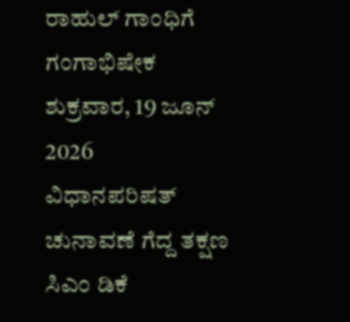ರಾಹುಲ್ ಗಾಂಧಿಗೆ ಗಂಗಾಭಿಷೇಕ
ಶುಕ್ರವಾರ, 19 ಜೂನ್ 2026
ವಿಧಾನಪರಿಷತ್ ಚುನಾವಣೆ ಗೆದ್ದ ತಕ್ಷಣ ಸಿಎಂ ಡಿಕೆ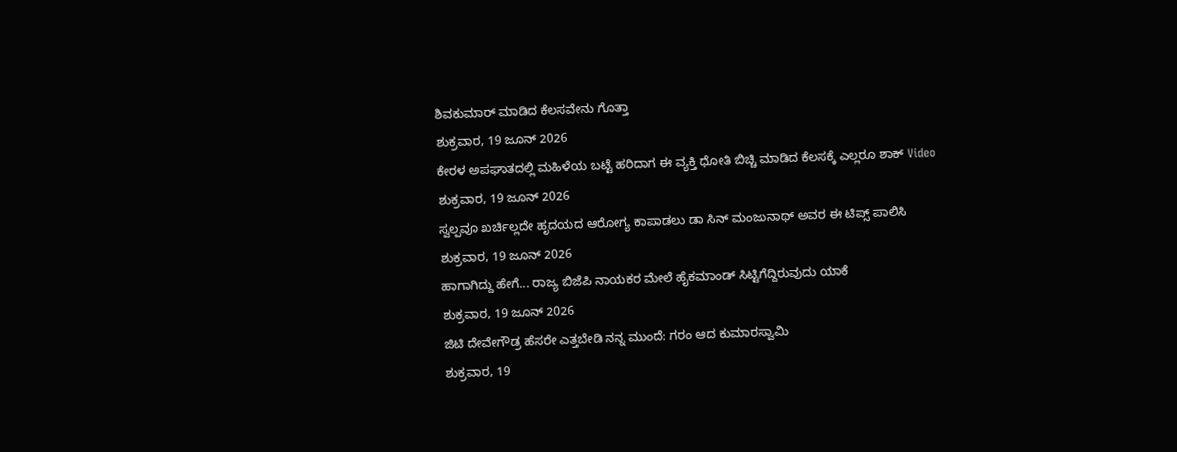ಶಿವಕುಮಾರ್ ಮಾಡಿದ ಕೆಲಸವೇನು ಗೊತ್ತಾ
ಶುಕ್ರವಾರ, 19 ಜೂನ್ 2026
ಕೇರಳ ಅಪಘಾತದಲ್ಲಿ ಮಹಿಳೆಯ ಬಟ್ಟೆ ಹರಿದಾಗ ಈ ವ್ಯಕ್ತಿ ಧೋತಿ ಬಿಚ್ಚಿ ಮಾಡಿದ ಕೆಲಸಕ್ಕೆ ಎಲ್ಲರೂ ಶಾಕ್ Video
ಶುಕ್ರವಾರ, 19 ಜೂನ್ 2026
ಸ್ವಲ್ಪವೂ ಖರ್ಚಿಲ್ಲದೇ ಹೃದಯದ ಆರೋಗ್ಯ ಕಾಪಾಡಲು ಡಾ ಸಿನ್ ಮಂಜುನಾಥ್ ಅವರ ಈ ಟಿಪ್ಸ್ ಪಾಲಿಸಿ
ಶುಕ್ರವಾರ, 19 ಜೂನ್ 2026
ಹಾಗಾಗಿದ್ದು ಹೇಗೆ... ರಾಜ್ಯ ಬಿಜೆಪಿ ನಾಯಕರ ಮೇಲೆ ಹೈಕಮಾಂಡ್ ಸಿಟ್ಟಿಗೆದ್ದಿರುವುದು ಯಾಕೆ
ಶುಕ್ರವಾರ, 19 ಜೂನ್ 2026
ಜಿಟಿ ದೇವೇಗೌಡ್ರ ಹೆಸರೇ ಎತ್ತಬೇಡಿ ನನ್ನ ಮುಂದೆ: ಗರಂ ಆದ ಕುಮಾರಸ್ವಾಮಿ
ಶುಕ್ರವಾರ, 19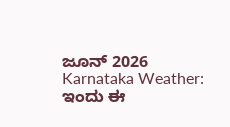ಜೂನ್ 2026
Karnataka Weather: ಇಂದು ಈ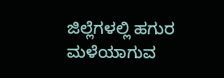ಜಿಲ್ಲೆಗಳಲ್ಲಿ ಹಗುರ ಮಳೆಯಾಗುವ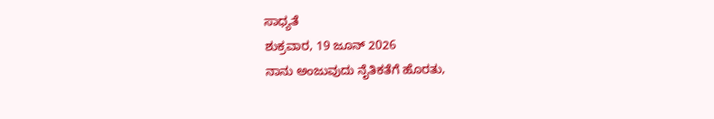ಸಾಧ್ಯತೆ
ಶುಕ್ರವಾರ, 19 ಜೂನ್ 2026
ನಾನು ಅಂಜುವುದು ನೈತಿಕತೆಗೆ ಹೊರತು,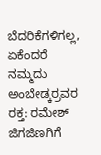ಬೆದರಿಕೆಗಳಿಗಲ್ಲ, ಏಕೆಂದರೆ ನಮ್ಮದು ಅಂಬೇಡ್ಕರ್ರವರ ರಕ್ತ: ರಮೇಶ್ ಜಿಗಜಿಣಗಿಗೆ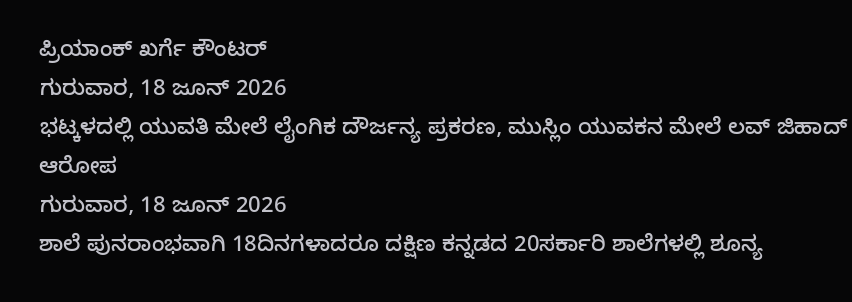ಪ್ರಿಯಾಂಕ್ ಖರ್ಗೆ ಕೌಂಟರ್
ಗುರುವಾರ, 18 ಜೂನ್ 2026
ಭಟ್ಕಳದಲ್ಲಿ ಯುವತಿ ಮೇಲೆ ಲೈಂಗಿಕ ದೌರ್ಜನ್ಯ ಪ್ರಕರಣ, ಮುಸ್ಲಿಂ ಯುವಕನ ಮೇಲೆ ಲವ್ ಜಿಹಾದ್ ಆರೋಪ
ಗುರುವಾರ, 18 ಜೂನ್ 2026
ಶಾಲೆ ಪುನರಾಂಭವಾಗಿ 18ದಿನಗಳಾದರೂ ದಕ್ಷಿಣ ಕನ್ನಡದ 20ಸರ್ಕಾರಿ ಶಾಲೆಗಳಲ್ಲಿ ಶೂನ್ಯ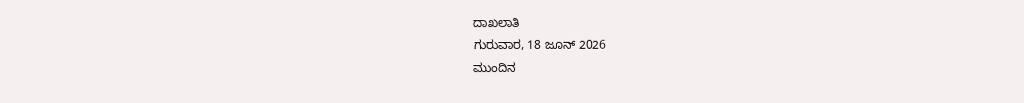ದಾಖಲಾತಿ
ಗುರುವಾರ, 18 ಜೂನ್ 2026
ಮುಂದಿನ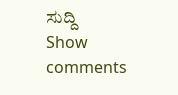ಸುದ್ದಿ
Show comments